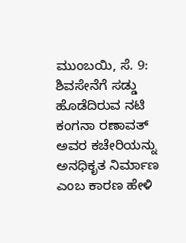ಮುಂಬಯಿ, ಸೆ. 9: ಶಿವಸೇನೆಗೆ ಸಡ್ಡು ಹೊಡೆದಿರುವ ನಟಿ ಕಂಗನಾ ರಣಾವತ್ ಅವರ ಕಚೇರಿಯನ್ನು ಅನಧಿಕೃತ ನಿರ್ಮಾಣ ಎಂಬ ಕಾರಣ ಹೇಳಿ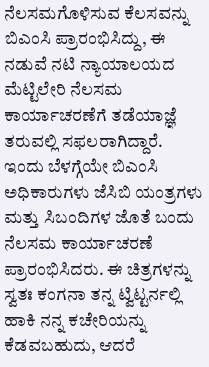ನೆಲಸಮಗೊಳಿಸುವ ಕೆಲಸವನ್ನು ಬಿಎಂಸಿ ಪ್ರಾರಂಭಿಸಿದ್ದು, ಈ ನಡುವೆ ನಟಿ ನ್ಯಾಯಾಲಯದ ಮೆಟ್ಟಿಲೇರಿ ನೆಲಸಮ ಕಾರ್ಯಾಚರಣೆಗೆ ತಡೆಯಾಜ್ಞೆ ತರುವಲ್ಲಿ ಸಫಲರಾಗಿದ್ದಾರೆ.
ಇಂದು ಬೆಳಗ್ಗೆಯೇ ಬಿಎಂಸಿ ಅಧಿಕಾರುಗಳು ಜೆಸಿಬಿ ಯಂತ್ರಗಳು ಮತ್ತು ಸಿಬಂದಿಗಳ ಜೊತೆ ಬಂದು ನೆಲಸಮ ಕಾರ್ಯಾಚರಣೆ ಪ್ರಾರಂಭಿಸಿದರು. ಈ ಚಿತ್ರಗಳನ್ನು ಸ್ವತಃ ಕಂಗನಾ ತನ್ನ ಟ್ವಿಟ್ಟರ್ನಲ್ಲಿ ಹಾಕಿ ನನ್ನ ಕಚೇರಿಯನ್ನು ಕೆಡವಬಹುದು, ಆದರೆ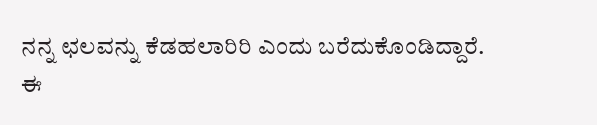ನನ್ನ ಛಲವನ್ನು ಕೆಡಹಲಾರಿರಿ ಎಂದು ಬರೆದುಕೊಂಡಿದ್ದಾರೆ.
ಈ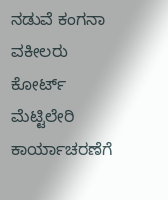ನಡುವೆ ಕಂಗನಾ ವಕೀಲರು ಕೋರ್ಟ್ ಮೆಟ್ಟಿಲೇರಿ ಕಾರ್ಯಾಚರಣೆಗೆ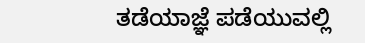ತಡೆಯಾಜ್ಞೆ ಪಡೆಯುವಲ್ಲಿ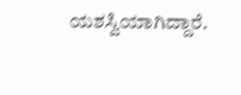ಯಶಸ್ವಿಯಾಗಿದ್ದಾರೆ.